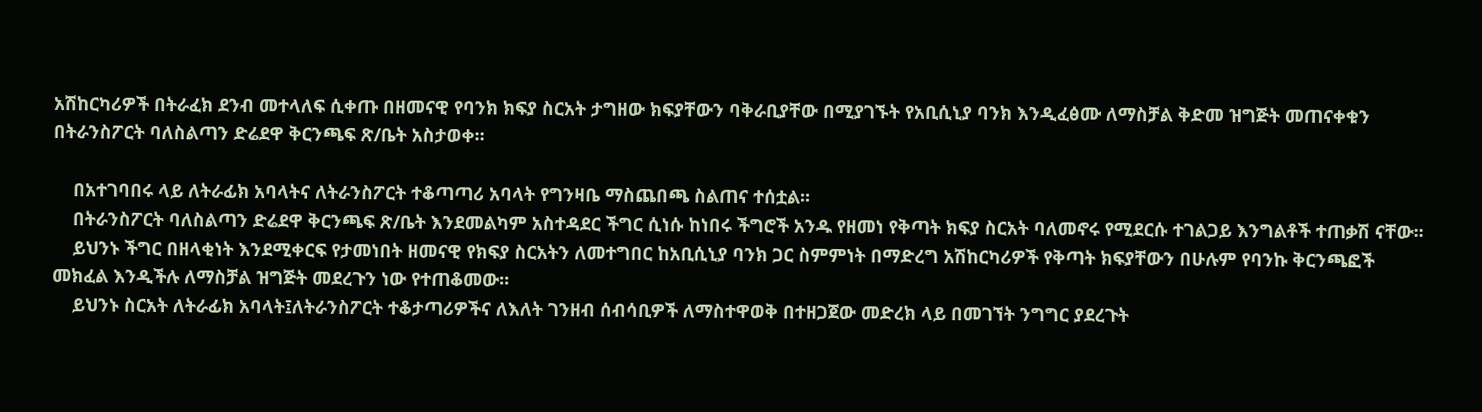አሽከርካሪዎች በትራፈክ ደንብ መተላለፍ ሲቀጡ በዘመናዊ የባንክ ክፍያ ስርአት ታግዘው ክፍያቸውን ባቅራቢያቸው በሚያገኙት የአቢሲኒያ ባንክ እንዲፈፅሙ ለማስቻል ቅድመ ዝግጅት መጠናቀቁን በትራንስፖርት ባለስልጣን ድሬደዋ ቅርንጫፍ ጽ/ቤት አስታወቀ።

    በአተገባበሩ ላይ ለትራፊክ አባላትና ለትራንስፖርት ተቆጣጣሪ አባላት የግንዛቤ ማስጨበጫ ስልጠና ተሰቷል፡፡
    በትራንስፖርት ባለስልጣን ድሬደዋ ቅርንጫፍ ጽ/ቤት እንደመልካም አስተዳደር ችግር ሲነሱ ከነበሩ ችግሮች አንዱ የዘመነ የቅጣት ክፍያ ስርአት ባለመኖሩ የሚደርሱ ተገልጋይ እንግልቶች ተጠቃሽ ናቸው፡፡
    ይህንኑ ችግር በዘላቂነት እንደሚቀርፍ የታመነበት ዘመናዊ የክፍያ ስርአትን ለመተግበር ከአቢሲኒያ ባንክ ጋር ስምምነት በማድረግ አሽከርካሪዎች የቅጣት ክፍያቸውን በሁሉም የባንኩ ቅርንጫፎች መክፈል እንዲችሉ ለማስቻል ዝግጅት መደረጉን ነው የተጠቆመው፡፡
    ይህንኑ ስርአት ለትራፊክ አባላት፤ለትራንስፖርት ተቆታጣሪዎችና ለእለት ገንዘብ ሰብሳቢዎች ለማስተዋወቅ በተዘጋጀው መድረክ ላይ በመገኘት ንግግር ያደረጉት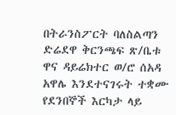በትራንስፖርት ባለስልጣን ድሬደዋ ቅርንጫፍ ጽ/ቤቱ ዋና ዳይሬክተር ወ/ሮ ሰአዳ አዋሌ እንደተናገሩት ተቋሙ የደንበኞች እርካታ ላይ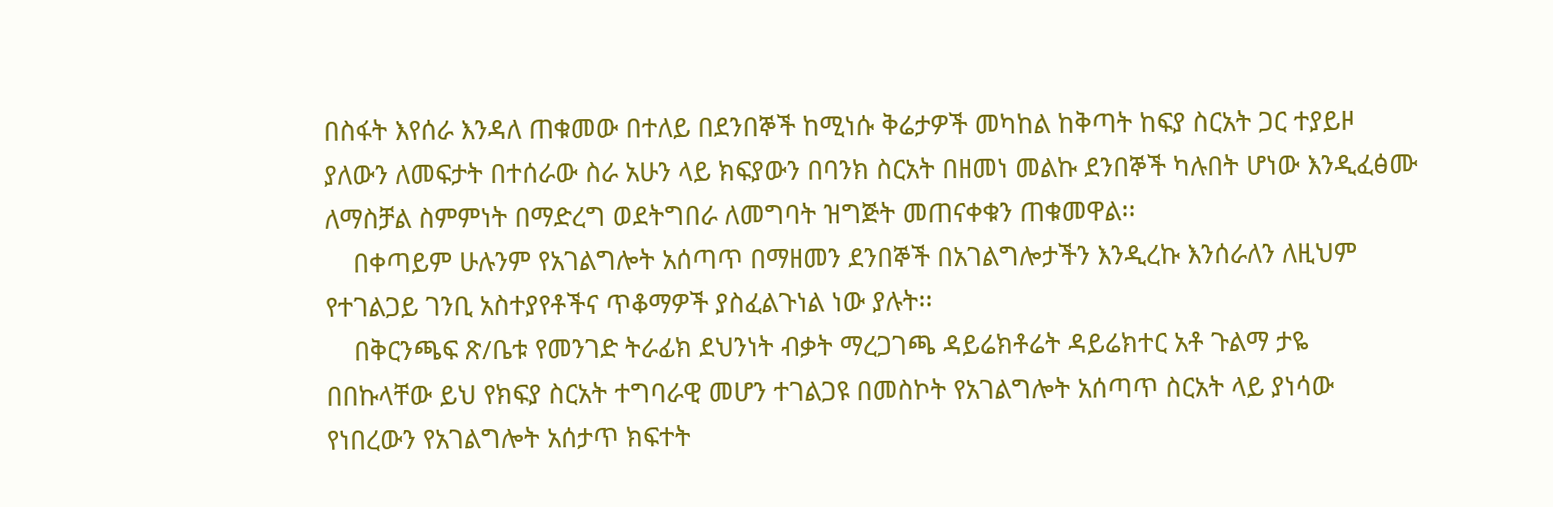በስፋት እየሰራ እንዳለ ጠቁመው በተለይ በደንበኞች ከሚነሱ ቅሬታዎች መካከል ከቅጣት ከፍያ ስርአት ጋር ተያይዞ ያለውን ለመፍታት በተሰራው ስራ አሁን ላይ ክፍያውን በባንክ ስርአት በዘመነ መልኩ ደንበኞች ካሉበት ሆነው እንዲፈፅሙ ለማስቻል ስምምነት በማድረግ ወደትግበራ ለመግባት ዝግጅት መጠናቀቁን ጠቁመዋል፡፡
    በቀጣይም ሁሉንም የአገልግሎት አሰጣጥ በማዘመን ደንበኞች በአገልግሎታችን እንዲረኩ እንሰራለን ለዚህም የተገልጋይ ገንቢ አስተያየቶችና ጥቆማዎች ያስፈልጉነል ነው ያሉት፡፡
    በቅርንጫፍ ጽ/ቤቱ የመንገድ ትራፊክ ደህንነት ብቃት ማረጋገጫ ዳይሬክቶሬት ዳይሬክተር አቶ ጉልማ ታዬ በበኩላቸው ይህ የክፍያ ስርአት ተግባራዊ መሆን ተገልጋዩ በመስኮት የአገልግሎት አሰጣጥ ስርአት ላይ ያነሳው የነበረውን የአገልግሎት አሰታጥ ክፍተት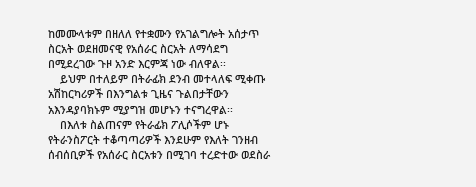ከመሙላቱም በዘለለ የተቋሙን የአገልግሎት አሰታጥ ስርአት ወደዘመናዊ የአሰራር ስርአት ለማሳደግ በሚደረገው ጉዞ አንድ እርምጃ ነው ብለዋል፡፡
    ይህም በተለይም በትራፊክ ደንብ መተላለፍ ሚቀጡ አሽከርካሪዎች በእንግልቱ ጊዜና ጉልበታቸውን አእንዳያባክኑም ሚያግዝ መሆኑን ተናግረዋል፡፡
    በእለቱ ስልጠናም የትራፊክ ፖሊሶችም ሆኑ የትራንስፖርት ተቆጣጣሪዎች እንደሁም የእለት ገንዘብ ሰብሰቢዎች የአሰራር ስርአቱን በሚገባ ተረድተው ወደስራ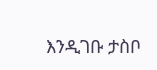እንዲገቡ ታስቦ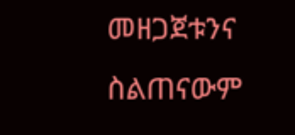መዘጋጀቱንና ስልጠናውም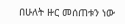በሁለት ዙር መሰጠቱን ነው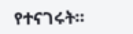የተናገሩት።